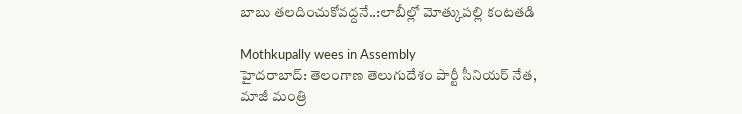బాబు తలదించుకోవద్దనే..:లాబీల్లో మోత్కుపల్లి కంటతడి

Mothkupally wees in Assembly
హైదరాబాద్: తెలంగాణ తెలుగుదేశం పార్టీ సీనియర్ నేత, మాజీ మంత్రి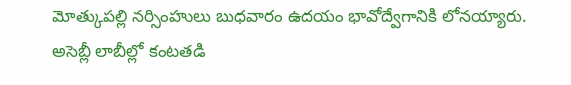మోత్కుపల్లి నర్సింహులు బుధవారం ఉదయం భావోద్వేగానికి లోనయ్యారు. అసెబ్లీ లాబీల్లో కంటతడి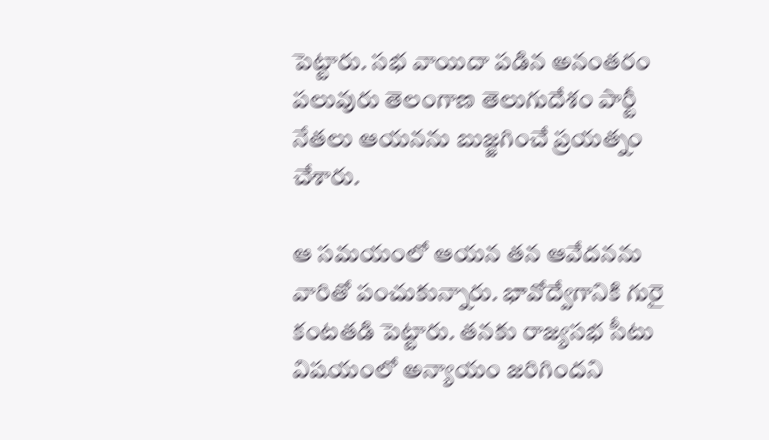పెట్టారు. సభ వాయిదా పడిన అనంతరం పలువురు తెలంగాణ తెలుగుదేశం పార్టీ నేతలు ఆయనను బుజ్జగించే ప్రయత్నం చేశారు.

ఆ సమయంలో ఆయన తన ఆవేదనను వారితో పంచుకున్నారు. భావోద్వేగానికి గురై కంటతడి పెట్టారు. తనకు రాజ్యసభ సీటు విషయంలో అన్యాయం జరిగిందని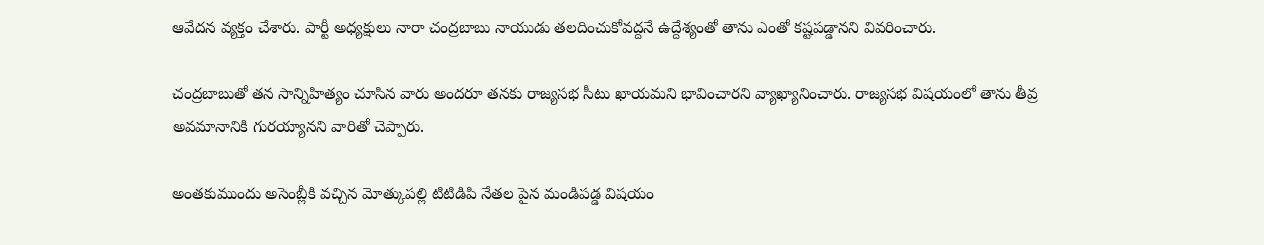ఆవేదన వ్యక్తం చేశారు. పార్టీ అధ్యక్షులు నారా చంద్రబాబు నాయుడు తలదించుకోవద్దనే ఉద్దేశ్యంతో తాను ఎంతో కష్టపడ్డానని వివరించారు.

చంద్రబాబుతో తన సాన్నిహిత్యం చూసిన వారు అందరూ తనకు రాజ్యసభ సీటు ఖాయమని భావించారని వ్యాఖ్యానించారు. రాజ్యసభ విషయంలో తాను తీవ్ర అవమానానికి గురయ్యానని వారితో చెప్పారు.

అంతకుముందు అసెంబ్లీకి వచ్చిన మోత్కుపల్లి టిటిడిపి నేతల పైన మండిపడ్డ విషయం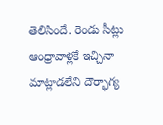తెలిసిందే. రెండు సీట్లు ఆంధ్రావాళ్లకే ఇచ్చినా మాట్లాడలేని దౌర్భాగ్య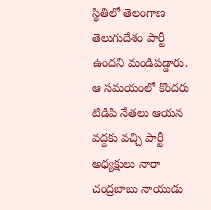స్థితిలో తెలంగాణ తెలుగుదేశం పార్టీ ఉందని మండిపడ్డారు. ఆ సమయంలో కొందరు టిడిపి నేతలు ఆయన వద్దకు వచ్చి పార్టీ అధ్యక్షులు నారా చంద్రబాబు నాయుడు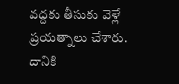వద్దకు తీసుకు వెళ్లే ప్రయత్నాలు చేశారు. దానికి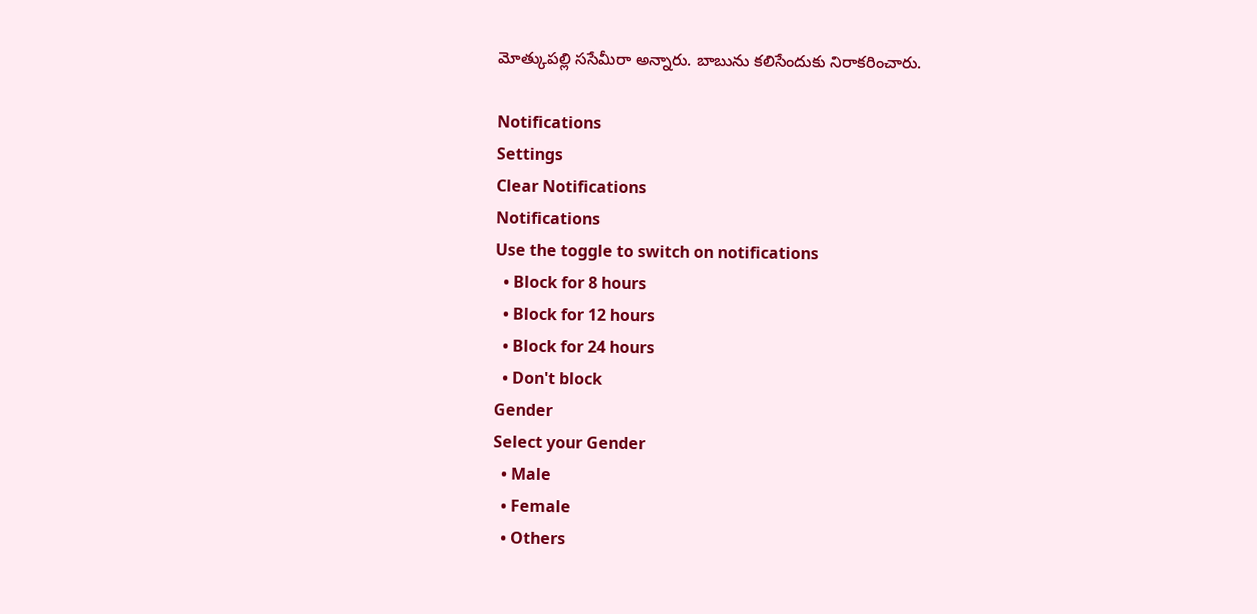మోత్కుపల్లి ససేమీరా అన్నారు. బాబును కలిసేందుకు నిరాకరించారు.

Notifications
Settings
Clear Notifications
Notifications
Use the toggle to switch on notifications
  • Block for 8 hours
  • Block for 12 hours
  • Block for 24 hours
  • Don't block
Gender
Select your Gender
  • Male
  • Female
  • Others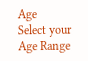Age
Select your Age Range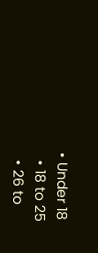• Under 18
  • 18 to 25
  • 26 to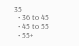35
  • 36 to 45
  • 45 to 55
  • 55+